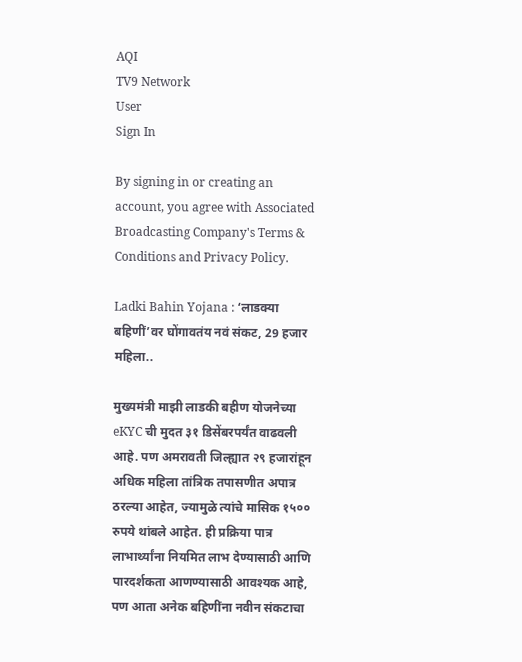AQI
TV9 Network
User
Sign In

By signing in or creating an account, you agree with Associated Broadcasting Company's Terms & Conditions and Privacy Policy.

Ladki Bahin Yojana : ‘लाडक्या बहिणीं’वर घोंगावतंय नवं संकट, 29 हजार महिला..

मुख्यमंत्री माझी लाडकी बहीण योजनेच्या eKYC ची मुदत ३१ डिसेंबरपर्यंत वाढवली आहे. पण अमरावती जिल्ह्यात २९ हजारांहून अधिक महिला तांत्रिक तपासणीत अपात्र ठरल्या आहेत, ज्यामुळे त्यांचे मासिक १५०० रुपये थांबले आहेत. ही प्रक्रिया पात्र लाभार्थ्यांना नियमित लाभ देण्यासाठी आणि पारदर्शकता आणण्यासाठी आवश्यक आहे, पण आता अनेक बहिणींना नवीन संकटाचा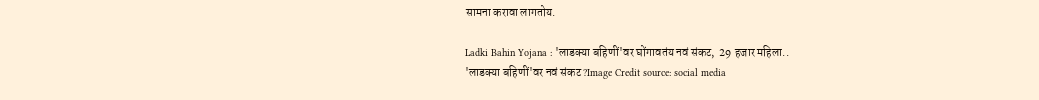सामना करावा लागतोय.

Ladki Bahin Yojana : 'लाडक्या बहिणीं'वर घोंगावतंय नवं संकट,  29 हजार महिला..
'लाडक्या बहिणीं'वर नवं संकट ?Image Credit source: social media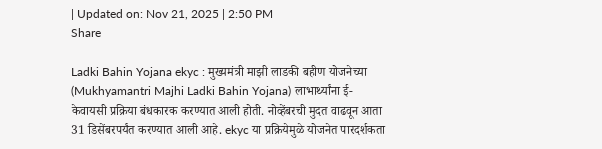| Updated on: Nov 21, 2025 | 2:50 PM
Share

Ladki Bahin Yojana ekyc : मुख्यमंत्री माझी लाडकी बहीण योजनेच्या (Mukhyamantri Majhi Ladki Bahin Yojana) लाभार्थ्यांना ई-केवायसी प्रक्रिया बंधकारक करण्यात आली होती. नोव्हेंबरची मुदत वाढवून आता 31 डिसेंबरपर्यंत करण्यात आली आहे. ekyc या प्रक्रियेमुळे योजनेत पारदर्शकता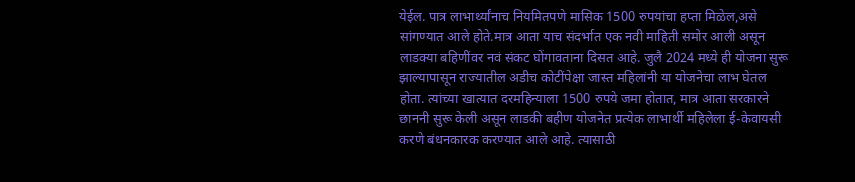येईल. पात्र लाभार्थ्यांनाच नियमितपणे मासिक 1500 रुपयांचा हप्ता मिळेल,असे सांगण्यात आले होते.मात्र आता याच संदर्भात एक नवी माहिती समोर आली असून लाडक्या बहिणींवर नवं संकट घोंगावताना दिसत आहे. जुलै 2024 मध्ये ही योजना सुरू झाल्यापासून राज्यातील अडीच कोटींपेक्षा जास्त महिलांनी या योजनेचा लाभ घेतल होता. त्यांच्या खात्यात दरमहिन्याला 1500 रुपये जमा होतात, मात्र आता सरकारने छाननी सुरू केली असून लाडकी बहीण योजनेत प्रत्येक लाभार्थी महिलेला ई-केवायसी करणे बंधनकारक करण्यात आले आहे. त्यासाठी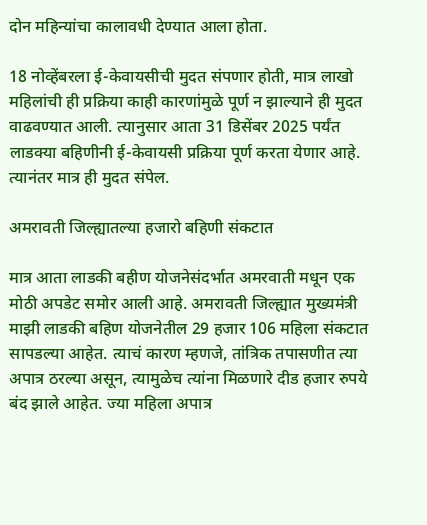दोन महिन्यांचा कालावधी देण्यात आला होता.

18 नोव्हेंबरला ई-केवायसीची मुदत संपणार होती, मात्र लाखो महिलांची ही प्रक्रिया काही कारणांमुळे पूर्ण न झाल्याने ही मुदत वाढवण्यात आली. त्यानुसार आता 31 डिसेंबर 2025 पर्यंत लाडक्या बहिणीनी ई-केवायसी प्रक्रिया पूर्ण करता येणार आहे. त्यानंतर मात्र ही मुदत संपेल.

अमरावती जिल्ह्यातल्या हजारो बहिणी संकटात

मात्र आता लाडकी बहीण योजनेसंदर्भात अमरवाती मधून एक मोठी अपडेट समोर आली आहे. अमरावती जिल्ह्यात मुख्यमंत्री माझी लाडकी बहिण योजनेतील 29 हजार 106 महिला संकटात सापडल्या आहेत. त्याचं कारण म्हणजे, तांत्रिक तपासणीत त्या अपात्र ठरल्या असून, त्यामुळेच त्यांना मिळणारे दीड हजार रुपये बंद झाले आहेत. ज्या महिला अपात्र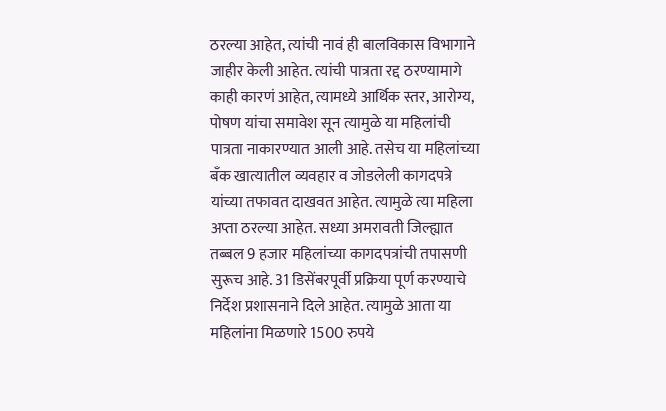ठरल्या आहेत, त्यांची नावं ही बालविकास विभागाने जाहीर केली आहेत. त्यांची पात्रता रद्द ठरण्यामागे काही कारणं आहेत, त्यामध्ये आर्थिक स्तर, आरोग्य, पोषण यांचा समावेश सून त्यामुळे या महिलांची पात्रता नाकारण्यात आली आहे. तसेच या महिलांच्या बँक खात्यातील व्यवहार व जोडलेली कागदपत्रे यांच्या तफावत दाखवत आहेत. त्यामुळे त्या महिला अप्ता ठरल्या आहेत. सध्या अमरावती जिल्ह्यात तब्बल 9 हजार महिलांच्या कागदपत्रांची तपासणी सुरूच आहे. 31 डिसेंबरपूर्वी प्रक्रिया पूर्ण करण्याचे निर्देश प्रशासनाने दिले आहेत. त्यामुळे आता या महिलांना मिळणारे 1500 रुपये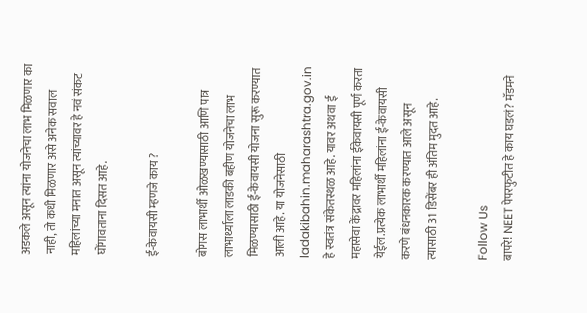अडकले असून त्यांना योजनेचा लाभ मिळणार का नाही, तो कधी मिळणार असे अनेक सवाल महिलांच्या मनात असून त्यांच्यावर हे नवं संकट घोंगावताना दिसत आहे.

ई-केवायसी म्हणजे काय ?

बोगस लाभार्थी ओळखण्यासाठी आणि पात्र लाभार्थ्याला लाडकी बहीण योजनेचा लाभ मिळण्यासाठी ई-केवायसी योजना सुरू करण्यात आली आहे. या योजनेसाठी ladakibahin.maharashtra.gov.in हे स्वतंत्र संकेतस्थळ आहे. यावर अथवा ई महासेवा केंद्रावर महिलांना ईकेवायसी पूर्ण करता येईल.प्रत्येक लाभार्थी महिलांना ई-केवायसी करणे बंधनकारक करण्यात आले असून त्यासाठी 31 डिसेंबर ही अंतिम मुदत आहे.

Follow Us
बापरे! NEET पेपरफुटीत हे काय घडलं? मॅडमने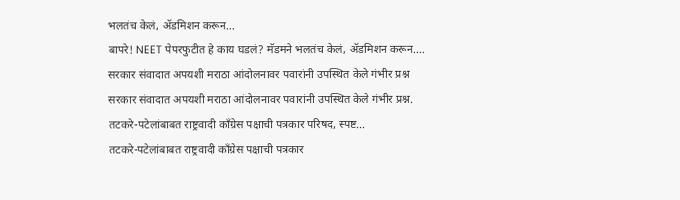भलतंच केलं, ॲडमिशन करून...
बापरे! NEET पेपरफुटीत हे काय घडलं? मॅडमने भलतंच केलं, ॲडमिशन करून....
सरकार संवादात अपयशी मराठा आंदोलनावर पवारांनी उपस्थित केले गंभीर प्रश्न
सरकार संवादात अपयशी मराठा आंदोलनावर पवारांनी उपस्थित केले गंभीर प्रश्न.
तटकरे-पटेलांबाबत राष्ट्रवादी कॉंग्रेस पक्षाची पत्रकार परिषद, स्पष्ट...
तटकरे-पटेलांबाबत राष्ट्रवादी कॉंग्रेस पक्षाची पत्रकार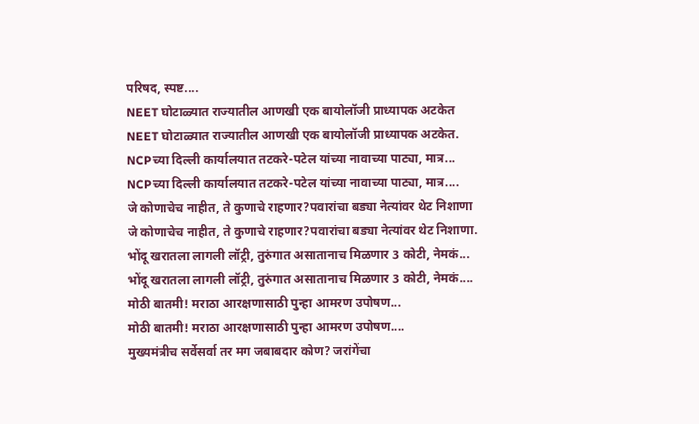परिषद, स्पष्ट....
NEET घोटाळ्यात राज्यातील आणखी एक बायोलॉजी प्राध्यापक अटकेत
NEET घोटाळ्यात राज्यातील आणखी एक बायोलॉजी प्राध्यापक अटकेत.
NCPच्या दिल्ली कार्यालयात तटकरे-पटेल यांच्या नावाच्या पाट्या, मात्र...
NCPच्या दिल्ली कार्यालयात तटकरे-पटेल यांच्या नावाच्या पाट्या, मात्र....
जे कोणाचेच नाहीत, ते कुणाचे राहणार?पवारांचा बड्या नेत्यांवर थेट निशाणा
जे कोणाचेच नाहीत, ते कुणाचे राहणार?पवारांचा बड्या नेत्यांवर थेट निशाणा.
भोंदू खरातला लागली लॉट्री, तुरुंगात असातानाच मिळणार 3 कोटी, नेमकं...
भोंदू खरातला लागली लॉट्री, तुरुंगात असातानाच मिळणार 3 कोटी, नेमकं....
मोठी बातमी! मराठा आरक्षणासाठी पुन्हा आमरण उपोषण...
मोठी बातमी! मराठा आरक्षणासाठी पुन्हा आमरण उपोषण....
मुख्यमंत्रीच सर्वेसर्वा तर मग जबाबदार कोण? जरांगेंचा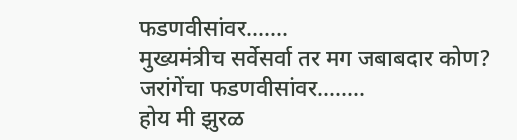फडणवीसांवर.......
मुख्यमंत्रीच सर्वेसर्वा तर मग जबाबदार कोण? जरांगेंचा फडणवीसांवर........
होय मी झुरळ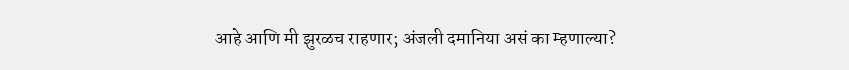आहे आणि मी झुरळच राहणार; अंजली दमानिया असं का म्हणाल्या?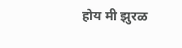होय मी झुरळ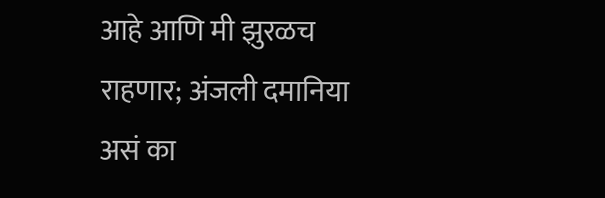आहे आणि मी झुरळच राहणार; अंजली दमानिया असं का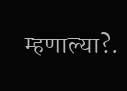म्हणाल्या?.